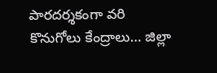పారదర్శకంగా వరి కొనుగోలు కేంద్రాలు… జిల్లా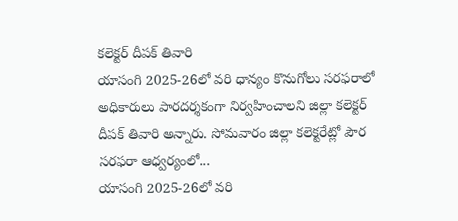కలెక్టర్ దీపక్ తివారి
యాసంగి 2025-26లో వరి ధాన్యం కొనుగోలు సరఫరాలో అధికారులు పారదర్శకంగా నిర్వహించాలని జిల్లా కలెక్టర్ దీపక్ తివారి అన్నారు. సోమవారం జిల్లా కలెక్టరేట్లో పౌర సరఫరా ఆధ్వర్యంలో...
యాసంగి 2025-26లో వరి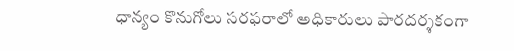ధాన్యం కొనుగోలు సరఫరాలో అధికారులు పారదర్శకంగా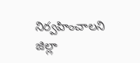నిర్వహించాలని జిల్లా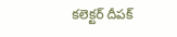కలెక్టర్ దీపక్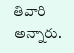తివారి అన్నారు.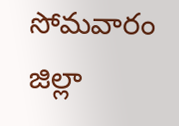సోమవారం జిల్లా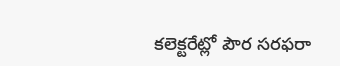కలెక్టరేట్లో పౌర సరఫరా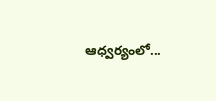ఆధ్వర్యంలో...